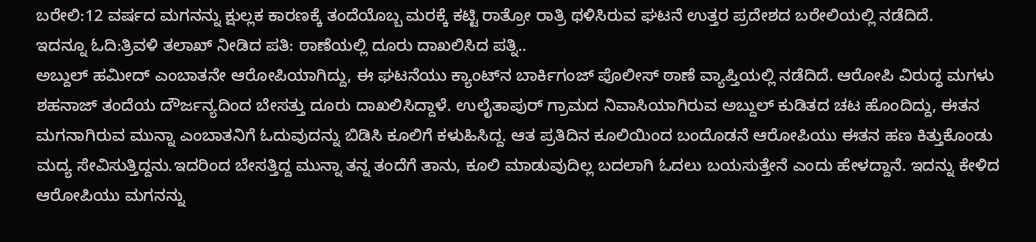ಬರೇಲಿ:12 ವರ್ಷದ ಮಗನನ್ನು ಕ್ಷುಲ್ಲಕ ಕಾರಣಕ್ಕೆ ತಂದೆಯೊಬ್ಬ ಮರಕ್ಕೆ ಕಟ್ಟಿ ರಾತ್ರೋ ರಾತ್ರಿ ಥಳಿಸಿರುವ ಘಟನೆ ಉತ್ತರ ಪ್ರದೇಶದ ಬರೇಲಿಯಲ್ಲಿ ನಡೆದಿದೆ.
ಇದನ್ನೂ ಓದಿ:ತ್ರಿವಳಿ ತಲಾಖ್ ನೀಡಿದ ಪತಿ: ಠಾಣೆಯಲ್ಲಿ ದೂರು ದಾಖಲಿಸಿದ ಪತ್ನಿ..
ಅಬ್ದುಲ್ ಹಮೀದ್ ಎಂಬಾತನೇ ಆರೋಪಿಯಾಗಿದ್ದು, ಈ ಘಟನೆಯು ಕ್ಯಾಂಟ್‌ನ ಬಾರ್ಕಿಗಂಜ್ ಪೊಲೀಸ್ ಠಾಣೆ ವ್ಯಾಪ್ತಿಯಲ್ಲಿ ನಡೆದಿದೆ. ಆರೋಪಿ ವಿರುದ್ಧ ಮಗಳು ಶಹನಾಜ್ ತಂದೆಯ ದೌರ್ಜನ್ಯದಿಂದ ಬೇಸತ್ತು ದೂರು ದಾಖಲಿಸಿದ್ದಾಳೆ. ಉಲೈತಾಪುರ್ ಗ್ರಾಮದ ನಿವಾಸಿಯಾಗಿರುವ ಅಬ್ದುಲ್ ಕುಡಿತದ ಚಟ ಹೊಂದಿದ್ದು, ಈತನ ಮಗನಾಗಿರುವ ಮುನ್ನಾ ಎಂಬಾತನಿಗೆ ಓದುವುದನ್ನು ಬಿಡಿಸಿ ಕೂಲಿಗೆ ಕಳುಹಿಸಿದ್ದ. ಆತ ಪ್ರತಿದಿನ ಕೂಲಿಯಿಂದ ಬಂದೊಡನೆ ಆರೋಪಿಯು ಈತನ ಹಣ ಕಿತ್ತುಕೊಂಡು ಮದ್ಯ ಸೇವಿಸುತ್ತಿದ್ದನು.ಇದರಿಂದ ಬೇಸತ್ತಿದ್ದ ಮುನ್ನಾ ತನ್ನ ತಂದೆಗೆ ತಾನು, ಕೂಲಿ ಮಾಡುವುದಿಲ್ಲ ಬದಲಾಗಿ ಓದಲು ಬಯಸುತ್ತೇನೆ ಎಂದು ಹೇಳದ್ದಾನೆ. ಇದನ್ನು ಕೇಳಿದ ಆರೋಪಿಯು ಮಗನನ್ನು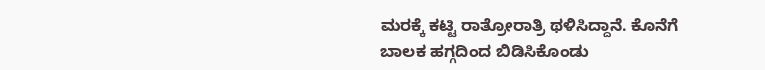ಮರಕ್ಕೆ ಕಟ್ಟಿ ರಾತ್ರೋರಾತ್ರಿ ಥಳಿಸಿದ್ದಾನೆ. ಕೊನೆಗೆ ಬಾಲಕ ಹಗ್ಗದಿಂದ ಬಿಡಿಸಿಕೊಂಡು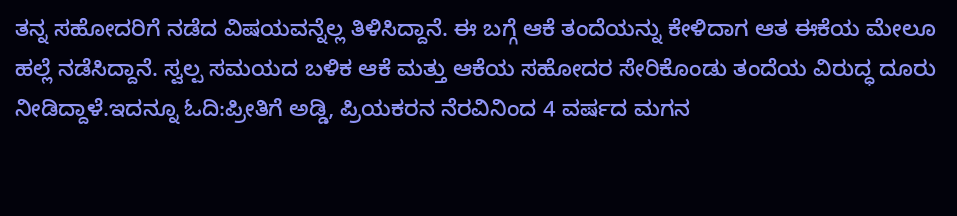ತನ್ನ ಸಹೋದರಿಗೆ ನಡೆದ ವಿಷಯವನ್ನೆಲ್ಲ ತಿಳಿಸಿದ್ದಾನೆ. ಈ ಬಗ್ಗೆ ಆಕೆ ತಂದೆಯನ್ನು ಕೇಳಿದಾಗ ಆತ ಈಕೆಯ ಮೇಲೂ ಹಲ್ಲೆ ನಡೆಸಿದ್ದಾನೆ. ಸ್ವಲ್ಪ ಸಮಯದ ಬಳಿಕ ಆಕೆ ಮತ್ತು ಆಕೆಯ ಸಹೋದರ ಸೇರಿಕೊಂಡು ತಂದೆಯ ವಿರುದ್ಧ ದೂರು ನೀಡಿದ್ದಾಳೆ.ಇದನ್ನೂ ಓದಿ:ಪ್ರೀತಿಗೆ ಅಡ್ಡಿ, ಪ್ರಿಯಕರನ ನೆರವಿನಿಂದ 4 ವರ್ಷದ ಮಗನ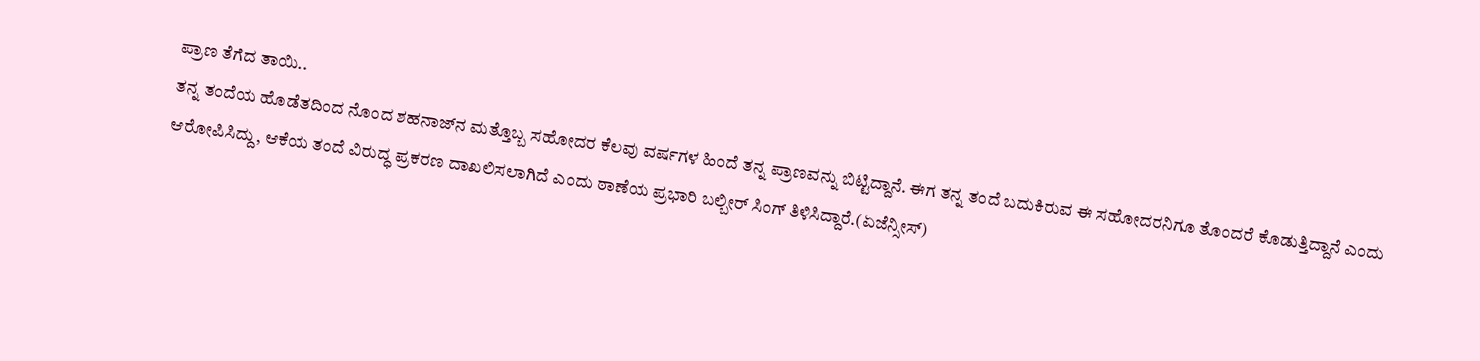ಪ್ರಾಣ ತೆಗೆದ ತಾಯಿ..
ತನ್ನ ತಂದೆಯ ಹೊಡೆತದಿಂದ ನೊಂದ ಶಹನಾಜ್‌ನ ಮತ್ತೊಬ್ಬ ಸಹೋದರ ಕೆಲವು ವರ್ಷಗಳ ಹಿಂದೆ ತನ್ನ ಪ್ರಾಣವನ್ನು ಬಿಟ್ಟಿದ್ದಾನೆ. ಈಗ ತನ್ನ ತಂದೆ ಬದುಕಿರುವ ಈ ಸಹೋದರನಿಗೂ ತೊಂದರೆ ಕೊಡುತ್ತಿದ್ದಾನೆ ಎಂದು ಆರೋಪಿಸಿದ್ದು, ಆಕೆಯ ತಂದೆ ವಿರುದ್ಧ ಪ್ರಕರಣ ದಾಖಲಿಸಲಾಗಿದೆ ಎಂದು ಠಾಣೆಯ ಪ್ರಭಾರಿ ಬಲ್ಬೀರ್ ಸಿಂಗ್ ತಿಳಿಸಿದ್ದಾರೆ.(ಏಜೆನ್ಸೀಸ್)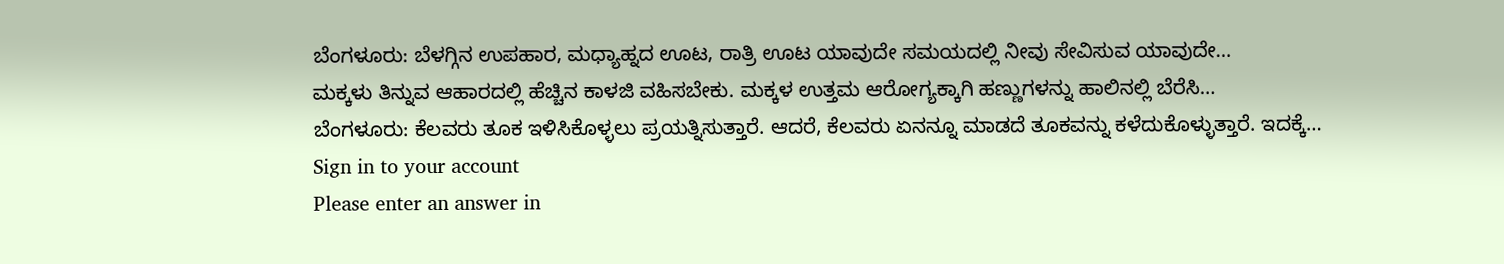ಬೆಂಗಳೂರು: ಬೆಳಗ್ಗಿನ ಉಪಹಾರ, ಮಧ್ಯಾಹ್ನದ ಊಟ, ರಾತ್ರಿ ಊಟ ಯಾವುದೇ ಸಮಯದಲ್ಲಿ ನೀವು ಸೇವಿಸುವ ಯಾವುದೇ…
ಮಕ್ಕಳು ತಿನ್ನುವ ಆಹಾರದಲ್ಲಿ ಹೆಚ್ಚಿನ ಕಾಳಜಿ ವಹಿಸಬೇಕು. ಮಕ್ಕಳ ಉತ್ತಮ ಆರೋಗ್ಯಕ್ಕಾಗಿ ಹಣ್ಣುಗಳನ್ನು ಹಾಲಿನಲ್ಲಿ ಬೆರೆಸಿ…
ಬೆಂಗಳೂರು: ಕೆಲವರು ತೂಕ ಇಳಿಸಿಕೊಳ್ಳಲು ಪ್ರಯತ್ನಿಸುತ್ತಾರೆ. ಆದರೆ, ಕೆಲವರು ಏನನ್ನೂ ಮಾಡದೆ ತೂಕವನ್ನು ಕಳೆದುಕೊಳ್ಳುತ್ತಾರೆ. ಇದಕ್ಕೆ…
Sign in to your account
Please enter an answer in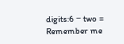digits:6 − two =
Remember me